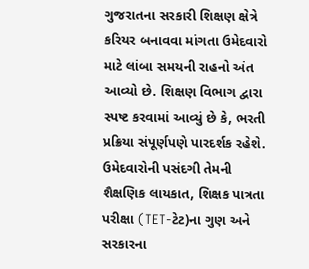ગુજરાતના સરકારી શિક્ષણ ક્ષેત્રે કરિયર બનાવવા માંગતા ઉમેદવારો માટે લાંબા સમયની રાહનો અંત આવ્યો છે. શિક્ષણ વિભાગ દ્વારા સ્પષ્ટ કરવામાં આવ્યું છે કે, ભરતી પ્રક્રિયા સંપૂર્ણપણે પારદર્શક રહેશે. ઉમેદવારોની પસંદગી તેમની શૈક્ષણિક લાયકાત, શિક્ષક પાત્રતા પરીક્ષા (TET-ટેટ)ના ગુણ અને સરકારના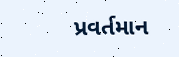પ્રવર્તમાન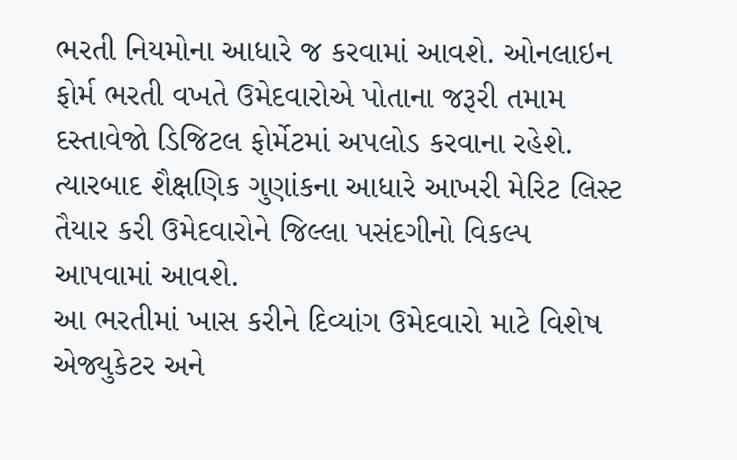ભરતી નિયમોના આધારે જ કરવામાં આવશે. ઓનલાઇન ફોર્મ ભરતી વખતે ઉમેદવારોએ પોતાના જરૂરી તમામ દસ્તાવેજો ડિજિટલ ફોર્મેટમાં અપલોડ કરવાના રહેશે. ત્યારબાદ શૈક્ષણિક ગુણાંકના આધારે આખરી મેરિટ લિસ્ટ તૈયાર કરી ઉમેદવારોને જિલ્લા પસંદગીનો વિકલ્પ આપવામાં આવશે.
આ ભરતીમાં ખાસ કરીને દિવ્યાંગ ઉમેદવારો માટે વિશેષ એજ્યુકેટર અને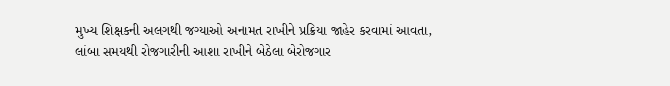મુખ્ય શિક્ષકની અલગથી જગ્યાઓ અનામત રાખીને પ્રક્રિયા જાહેર કરવામાં આવતા, લાંબા સમયથી રોજગારીની આશા રાખીને બેઠેલા બેરોજગાર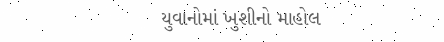યુવાનોમાં ખુશીનો માહોલ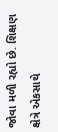જોવા મળી રહ્યો છે. શિક્ષણ ક્ષેત્રે એકસાથે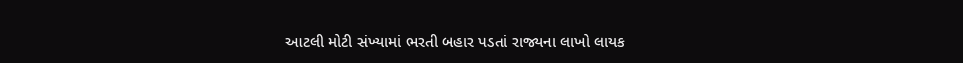આટલી મોટી સંખ્યામાં ભરતી બહાર પડતાં રાજ્યના લાખો લાયક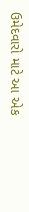ઉમેદવારો માટે આ એક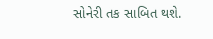સોનેરી તક સાબિત થશે.